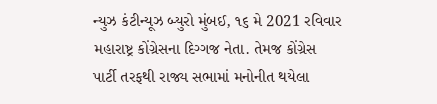ન્યુઝ કંટીન્યૂઝ બ્યુરો મુંબઈ, ૧૬ મે 2021 રવિવાર મહારાષ્ટ્ર કોંગ્રેસના દિગ્ગજ નેતા. તેમજ કોંગ્રેસ પાર્ટી તરફથી રાજ્ય સભામાં મનોનીત થયેલા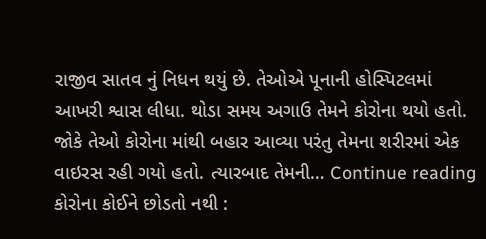રાજીવ સાતવ નું નિધન થયું છે. તેઓએ પૂનાની હોસ્પિટલમાં આખરી શ્વાસ લીધા. થોડા સમય અગાઉ તેમને કોરોના થયો હતો. જોકે તેઓ કોરોના માંથી બહાર આવ્યા પરંતુ તેમના શરીરમાં એક વાઇરસ રહી ગયો હતો. ત્યારબાદ તેમની… Continue reading કોરોના કોઈને છોડતો નથી :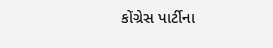કોંગ્રેસ પાર્ટીના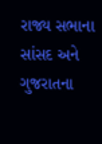રાજ્ય સભાના સાંસદ અને ગુજરાતના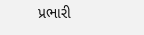પ્રભારી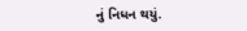નું નિધન થયું.